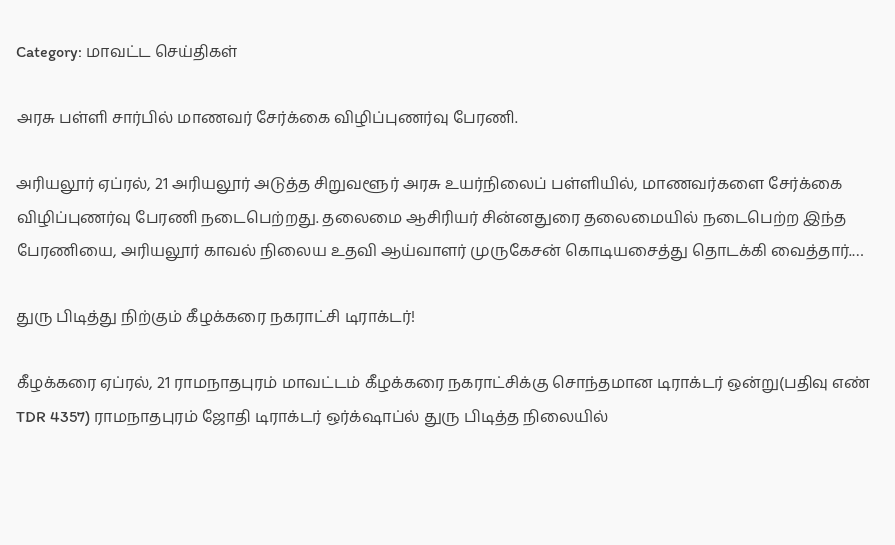Category: மாவட்ட செய்திகள்

அரசு பள்ளி சார்பில் மாணவர் சேர்க்கை விழிப்புணர்வு பேரணி.

அரியலூர் ஏப்ரல், 21 அரியலூர் அடுத்த சிறுவளூர் அரசு உயர்நிலைப் பள்ளியில், மாணவர்களை சேர்க்கை விழிப்புணர்வு பேரணி நடைபெற்றது. தலைமை ஆசிரியர் சின்னதுரை தலைமையில் நடைபெற்ற இந்த பேரணியை, அரியலூர் காவல் நிலைய உதவி ஆய்வாளர் முருகேசன் கொடியசைத்து தொடக்கி வைத்தார்.…

துரு பிடித்து நிற்கும் கீழக்கரை நகராட்சி டிராக்டர்!

கீழக்கரை ஏப்ரல், 21 ராமநாதபுரம் மாவட்டம் கீழக்கரை நகராட்சிக்கு சொந்தமான டிராக்டர் ஒன்று(பதிவு எண் TDR 4357) ராமநாதபுரம் ஜோதி டிராக்டர் ஒர்க்‌ஷாப்ல் துரு பிடித்த நிலையில்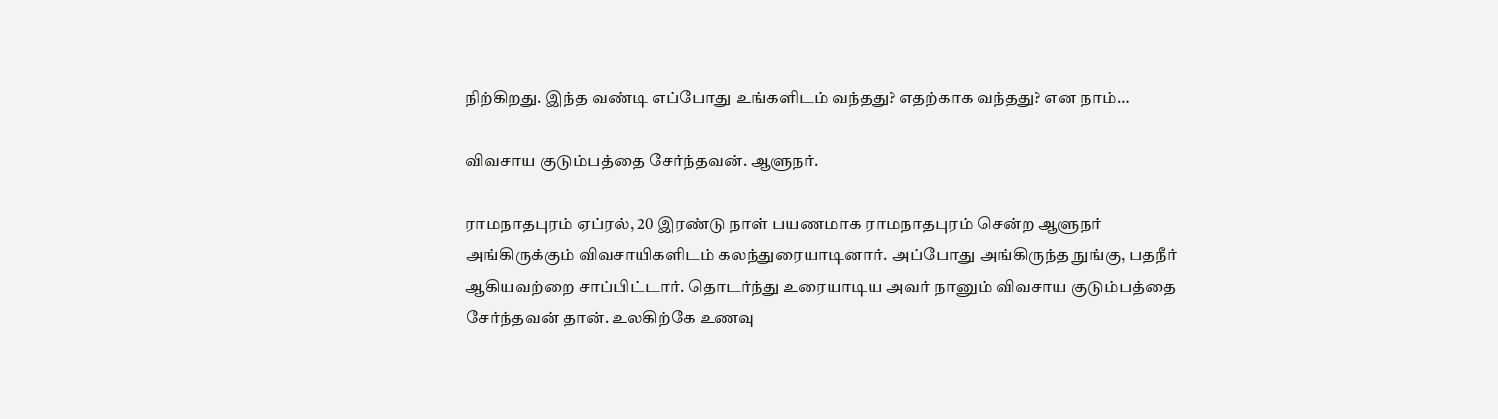நிற்கிறது. இந்த வண்டி எப்போது உங்களிடம் வந்தது? எதற்காக வந்தது? என நாம்…

விவசாய குடும்பத்தை சேர்ந்தவன். ஆளுநர்.

ராமநாதபுரம் ஏப்ரல், 20 இரண்டு நாள் பயணமாக ராமநாதபுரம் சென்ற ஆளுநர் அங்கிருக்கும் விவசாயிகளிடம் கலந்துரையாடினார். அப்போது அங்கிருந்த நுங்கு, பதநீர் ஆகியவற்றை சாப்பிட்டார். தொடர்ந்து உரையாடிய அவர் நானும் விவசாய குடும்பத்தை சேர்ந்தவன் தான். உலகிற்கே உணவு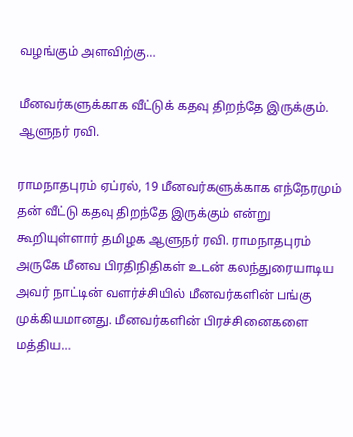வழங்கும் அளவிற்கு…

மீனவர்களுக்காக வீட்டுக் கதவு திறந்தே இருக்கும். ஆளுநர் ரவி.

ராமநாதபுரம் ஏப்ரல், 19 மீனவர்களுக்காக எந்நேரமும் தன் வீட்டு கதவு திறந்தே இருக்கும் என்று கூறியுள்ளார் தமிழக ஆளுநர் ரவி. ராமநாதபுரம் அருகே மீனவ பிரதிநிதிகள் உடன் கலந்துரையாடிய அவர் நாட்டின் வளர்ச்சியில் மீனவர்களின் பங்கு முக்கியமானது. மீனவர்களின் பிரச்சினைகளை மத்திய…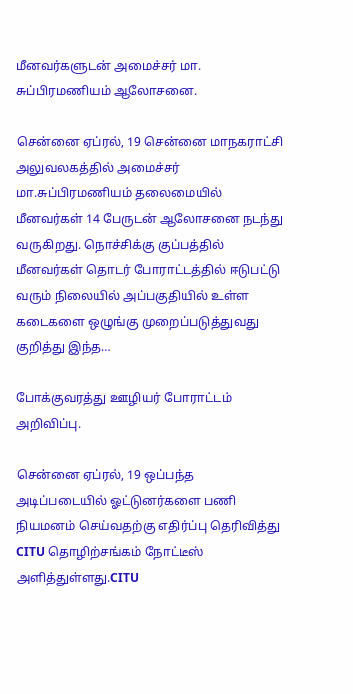மீனவர்களுடன் அமைச்சர் மா. சுப்பிரமணியம் ஆலோசனை.

சென்னை ஏப்ரல், 19 சென்னை மாநகராட்சி அலுவலகத்தில் அமைச்சர் மா.சுப்பிரமணியம் தலைமையில் மீனவர்கள் 14 பேருடன் ஆலோசனை நடந்து வருகிறது. நொச்சிக்கு குப்பத்தில் மீனவர்கள் தொடர் போராட்டத்தில் ஈடுபட்டு வரும் நிலையில் அப்பகுதியில் உள்ள கடைகளை ஒழுங்கு முறைப்படுத்துவது குறித்து இந்த…

போக்குவரத்து ஊழியர் போராட்டம் அறிவிப்பு.

சென்னை ஏப்ரல், 19 ஒப்பந்த அடிப்படையில் ஓட்டுனர்களை பணி நியமனம் செய்வதற்கு எதிர்ப்பு தெரிவித்து CITU தொழிற்சங்கம் நோட்டீஸ் அளித்துள்ளது.CITU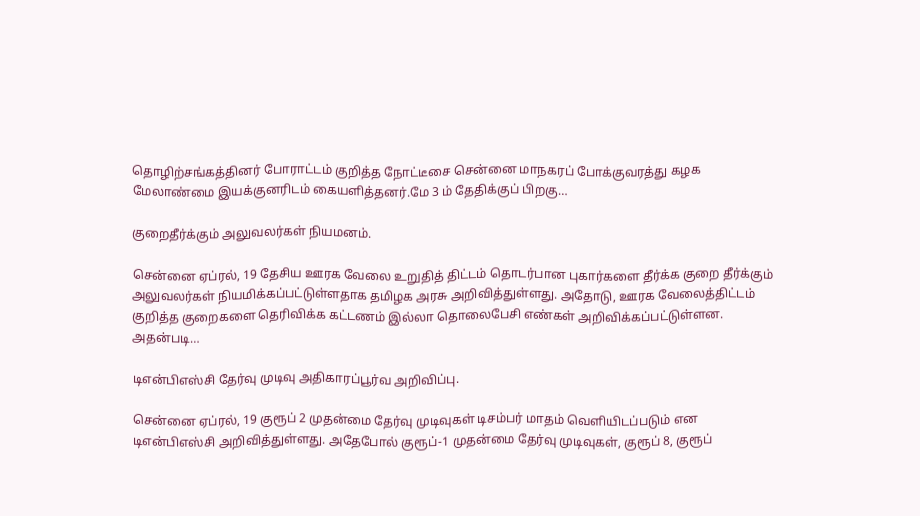தொழிற்சங்கத்தினர் போராட்டம் குறித்த நோட்டீசை சென்னை மாநகரப் போக்குவரத்து கழக மேலாண்மை இயக்குனரிடம் கையளித்தனர்.மே 3 ம் தேதிக்குப் பிறகு…

குறைதீர்க்கும் அலுவலர்கள் நியமனம்.

சென்னை ஏப்ரல், 19 தேசிய ஊரக வேலை உறுதித் திட்டம் தொடர்பான புகார்களை தீர்க்க குறை தீர்க்கும் அலுவலர்கள் நியமிக்கப்பட்டுள்ளதாக தமிழக அரசு அறிவித்துள்ளது. அதோடு, ஊரக வேலைத்திட்டம் குறித்த குறைகளை தெரிவிக்க கட்டணம் இல்லா தொலைபேசி எண்கள் அறிவிக்கப்பட்டுள்ளன. அதன்படி…

டிஎன்பிஎஸ்சி தேர்வு முடிவு அதிகாரப்பூர்வ அறிவிப்பு.

சென்னை ஏப்ரல், 19 குரூப் 2 முதன்மை தேர்வு முடிவுகள் டிசம்பர் மாதம் வெளியிடப்படும் என டிஎன்பிஎஸ்சி அறிவித்துள்ளது. அதேபோல் குரூப்-1 முதன்மை தேர்வு முடிவுகள், குரூப் 8, குரூப்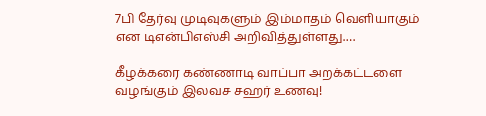7பி தேர்வு முடிவுகளும் இம்மாதம் வெளியாகும் என டிஎன்பிஎஸ்சி அறிவித்துள்ளது.…

கீழக்கரை கண்ணாடி வாப்பா அறக்கட்டளை வழங்கும் இலவச சஹர் உணவு!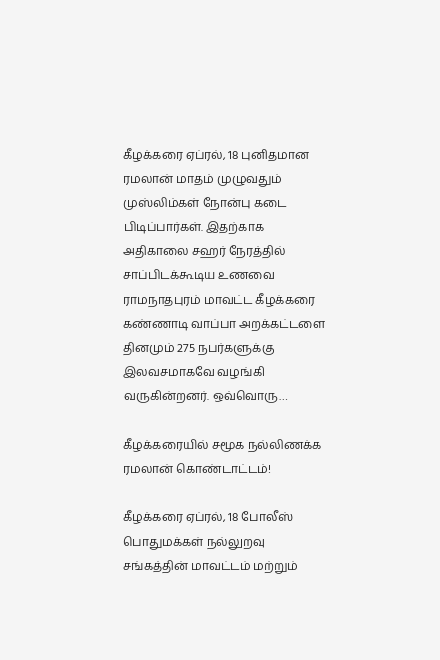கீழக்கரை ஏப்ரல், 18 புனிதமான ரமலான் மாதம் முழுவதும் முஸ்லிம்கள் நோன்பு கடை பிடிப்பார்கள். இதற்காக அதிகாலை சஹர் நேரத்தில் சாப்பிடக்கூடிய உணவை ராமநாதபுரம் மாவட்ட கீழக்கரை கண்ணாடி வாப்பா அறக்கட்டளை தினமும் 275 நபர்களுக்கு இலவசமாகவே வழங்கி வருகின்றனர். ஒவ்வொரு…

கீழக்கரையில் சமூக நல்லிணக்க ரமலான் கொண்டாட்டம்!

கீழக்கரை ஏப்ரல், 18 போலீஸ் பொதுமக்கள் நல்லுறவு சங்கத்தின் மாவட்டம் மற்றும்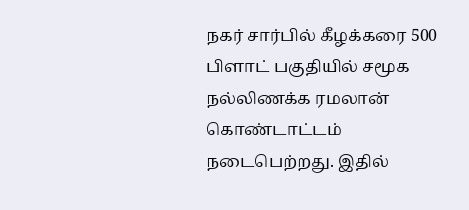நகர் சார்பில் கீழக்கரை 500 பிளாட் பகுதியில் சமூக நல்லிணக்க ரமலான் கொண்டாட்டம் நடைபெற்றது. இதில்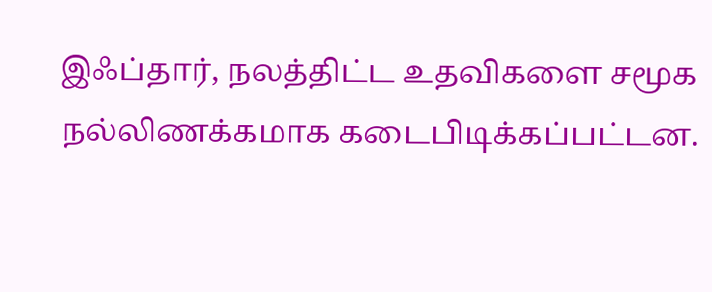இஃப்தார், நலத்திட்ட உதவிகளை சமூக நல்லிணக்கமாக கடைபிடிக்கப்பட்டன.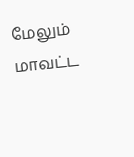மேலும் மாவட்ட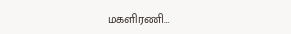மகளிரணி…